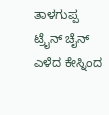ತಾಳಗುಪ್ಪ ಟ್ರೈನ್ ಚೈನ್ ಎಳೆದ ಕೇಸ್ನಿಂದ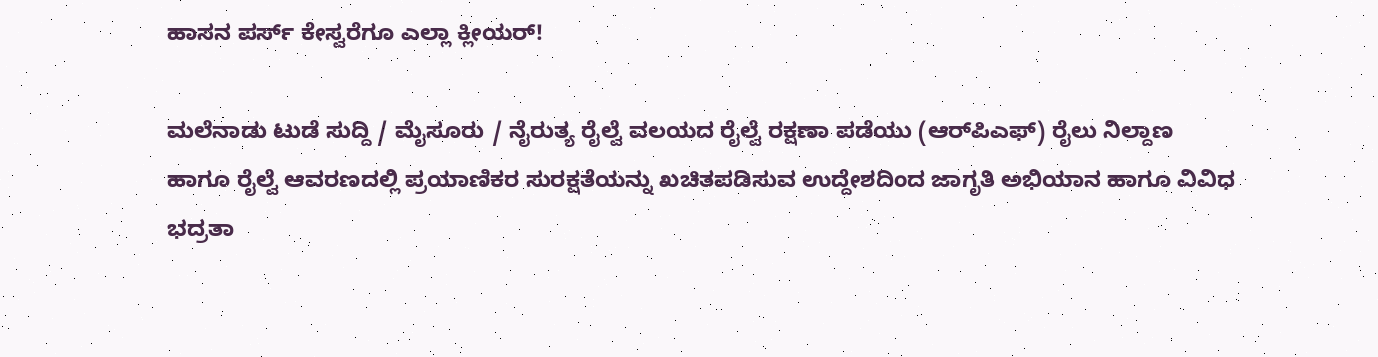ಹಾಸನ ಪರ್ಸ್ ಕೇಸ್ವರೆಗೂ ಎಲ್ಲಾ ಕ್ಲೀಯರ್!

ಮಲೆನಾಡು ಟುಡೆ ಸುದ್ದಿ / ಮೈಸೂರು / ನೈರುತ್ಯ ರೈಲ್ವೆ ವಲಯದ ರೈಲ್ವೆ ರಕ್ಷಣಾ ಪಡೆಯು (ಆರ್‌ಪಿಎಫ್) ರೈಲು ನಿಲ್ದಾಣ ಹಾಗೂ ರೈಲ್ವೆ ಆವರಣದಲ್ಲಿ ಪ್ರಯಾಣಿಕರ ಸುರಕ್ಷತೆಯನ್ನು ಖಚಿತಪಡಿಸುವ ಉದ್ದೇಶದಿಂದ ಜಾಗೃತಿ ಅಭಿಯಾನ ಹಾಗೂ ವಿವಿಧ ಭದ್ರತಾ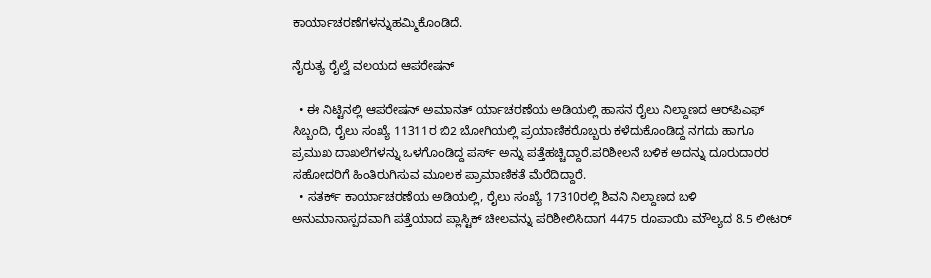ಕಾರ್ಯಾಚರಣೆಗಳನ್ನುಹಮ್ಮಿಕೊಂಡಿದೆ.

ನೈರುತ್ಯ ರೈಲ್ವೆ ವಲಯದ ಆಪರೇಷನ್

  • ಈ ನಿಟ್ಟಿನಲ್ಲಿ ಆಪರೇಷನ್ ಅಮಾನತ್ ರ್ಯಾಚರಣೆಯ ಅಡಿಯಲ್ಲಿ ಹಾಸನ ರೈಲು ನಿಲ್ದಾಣದ ಆರ್‌ಪಿಎಫ್ ಸಿಬ್ಬಂದಿ, ರೈಲು ಸಂಖ್ಯೆ 11311ರ ಬಿ2 ಬೋಗಿಯಲ್ಲಿ ಪ್ರಯಾಣಿಕರೊಬ್ಬರು ಕಳೆದುಕೊಂಡಿದ್ದ ನಗದು ಹಾಗೂ ಪ್ರಮುಖ ದಾಖಲೆಗಳನ್ನು ಒಳಗೊಂಡಿದ್ದ ಪರ್ಸ್ ಅನ್ನು ಪತ್ತೆಹಚ್ಚಿದ್ದಾರೆ.ಪರಿಶೀಲನೆ ಬಳಿಕ ಅದನ್ನು ದೂರುದಾರರ ಸಹೋದರಿಗೆ ಹಿಂತಿರುಗಿಸುವ ಮೂಲಕ ಪ್ರಾಮಾಣಿಕತೆ ಮೆರೆದಿದ್ದಾರೆ.
  • ಸತರ್ಕ್ ಕಾರ್ಯಾಚರಣೆಯ ಅಡಿಯಲ್ಲಿ, ರೈಲು ಸಂಖ್ಯೆ 17310ರಲ್ಲಿ ಶಿವನಿ ನಿಲ್ದಾಣದ ಬಳಿ ಅನುಮಾನಾಸ್ಪದವಾಗಿ ಪತ್ತೆಯಾದ ಪ್ಲಾಸ್ಟಿಕ್ ಚೀಲವನ್ನು ಪರಿಶೀಲಿಸಿದಾಗ 4475 ರೂಪಾಯಿ ಮೌಲ್ಯದ 8.5 ಲೀಟರ್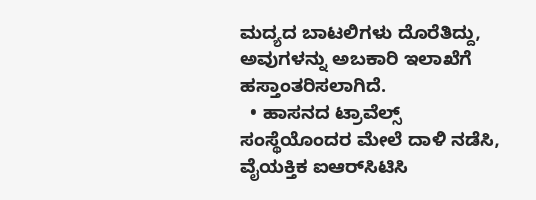ಮದ್ಯದ ಬಾಟಲಿಗಳು ದೊರೆತಿದ್ದು, ಅವುಗಳನ್ನು ಅಬಕಾರಿ ಇಲಾಖೆಗೆ ಹಸ್ತಾಂತರಿಸಲಾಗಿದೆ.
  • ಹಾಸನದ ಟ್ರಾವೆಲ್ಸ್ ಸಂಸ್ಥೆಯೊಂದರ ಮೇಲೆ ದಾಳಿ ನಡೆಸಿ, ವೈಯಕ್ತಿಕ ಐಆರ್‌ಸಿಟಿಸಿ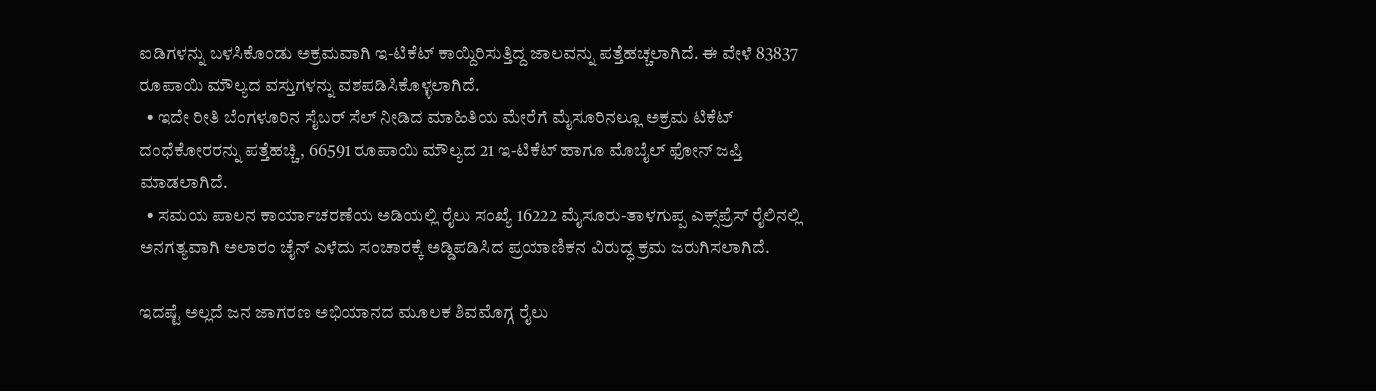ಐಡಿಗಳನ್ನು ಬಳಸಿಕೊಂಡು ಅಕ್ರಮವಾಗಿ ಇ-ಟಿಕೆಟ್ ಕಾಯ್ದಿರಿಸುತ್ತಿದ್ದ ಜಾಲವನ್ನು ಪತ್ತೆಹಚ್ಚಲಾಗಿದೆ. ಈ ವೇಳೆ 83837 ರೂಪಾಯಿ ಮೌಲ್ಯದ ವಸ್ತುಗಳನ್ನು ವಶಪಡಿಸಿಕೊಳ್ಳಲಾಗಿದೆ.
  • ಇದೇ ರೀತಿ ಬೆಂಗಳೂರಿನ ಸೈಬರ್ ಸೆಲ್ ನೀಡಿದ ಮಾಹಿತಿಯ ಮೇರೆಗೆ ಮೈಸೂರಿನಲ್ಲೂ ಅಕ್ರಮ ಟಿಕೆಟ್ ದಂಧೆಕೋರರನ್ನು ಪತ್ತೆಹಚ್ಚಿ, 66591 ರೂಪಾಯಿ ಮೌಲ್ಯದ 21 ಇ-ಟಿಕೆಟ್ ಹಾಗೂ ಮೊಬೈಲ್ ಫೋನ್ ಜಪ್ತಿ ಮಾಡಲಾಗಿದೆ.
  • ಸಮಯ ಪಾಲನ ಕಾರ್ಯಾಚರಣೆಯ ಅಡಿಯಲ್ಲಿ ರೈಲು ಸಂಖ್ಯೆ 16222 ಮೈಸೂರು-ತಾಳಗುಪ್ಪ ಎಕ್ಸ್‌ಪ್ರೆಸ್ ರೈಲಿನಲ್ಲಿ ಅನಗತ್ಯವಾಗಿ ಅಲಾರಂ ಚೈನ್ ಎಳೆದು ಸಂಚಾರಕ್ಕೆ ಅಡ್ಡಿಪಡಿಸಿದ ಪ್ರಯಾಣಿಕನ ವಿರುದ್ಧ ಕ್ರಮ ಜರುಗಿಸಲಾಗಿದೆ.

ಇದಷ್ಟೆ ಅಲ್ಲದೆ ಜನ ಜಾಗರಣ ಅಭಿಯಾನದ ಮೂಲಕ ಶಿವಮೊಗ್ಗ ರೈಲು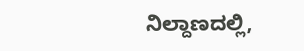ನಿಲ್ದಾಣದಲ್ಲಿ,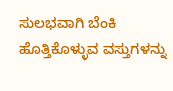ಸುಲಭವಾಗಿ ಬೆಂಕಿ ಹೊತ್ತಿಕೊಳ್ಳುವ ವಸ್ತುಗಳನ್ನು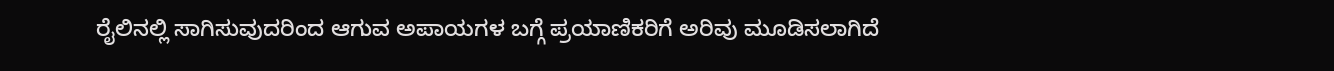ರೈಲಿನಲ್ಲಿ ಸಾಗಿಸುವುದರಿಂದ ಆಗುವ ಅಪಾಯಗಳ ಬಗ್ಗೆ ಪ್ರಯಾಣಿಕರಿಗೆ ಅರಿವು ಮೂಡಿಸಲಾಗಿದೆ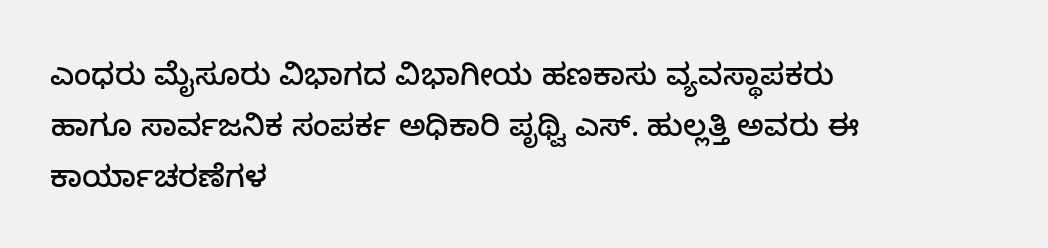ಎಂಧರು ಮೈಸೂರು ವಿಭಾಗದ ವಿಭಾಗೀಯ ಹಣಕಾಸು ವ್ಯವಸ್ಥಾಪಕರು ಹಾಗೂ ಸಾರ್ವಜನಿಕ ಸಂಪರ್ಕ ಅಧಿಕಾರಿ ಪೃಥ್ವಿ ಎಸ್. ಹುಲ್ಲತ್ತಿ ಅವರು ಈ ಕಾರ್ಯಾಚರಣೆಗಳ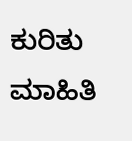ಕುರಿತು ಮಾಹಿತಿ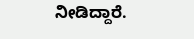ನೀಡಿದ್ದಾರೆ.